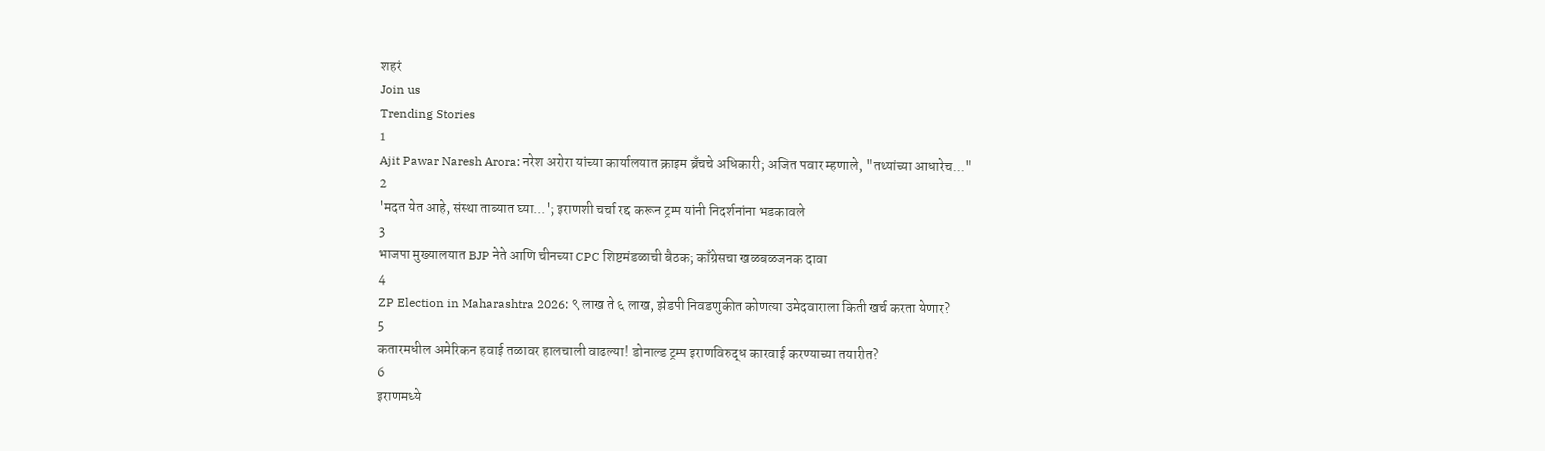शहरं
Join us
Trending Stories
1
Ajit Pawar Naresh Arora: नरेश अरोरा यांच्या कार्यालयात क्राइम ब्रँचचे अधिकारी; अजित पवार म्हणाले, "तथ्यांच्या आधारेच..."
2
'मदत येत आहे, संस्था ताब्यात घ्या...'; इराणशी चर्चा रद्द करून ट्रम्प यांनी निदर्शनांना भडकावले
3
भाजपा मुख्यालयात BJP नेते आणि चीनच्या CPC शिष्टमंडळाची बैठक; काँग्रेसचा खळबळजनक दावा
4
ZP Election in Maharashtra 2026: ९ लाख ते ६ लाख, झेडपी निवडणुकीत कोणत्या उमेदवाराला किती खर्च करता येणार?
5
कतारमधील अमेरिकन हवाई तळावर हालचाली वाढल्या! डोनाल्ड ट्रम्प इराणविरुद्ध कारवाई करण्याच्या तयारीत?
6
इराणमध्ये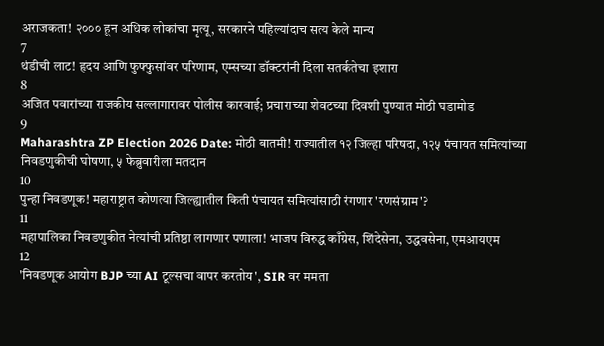अराजकता! २००० हून अधिक लोकांचा मृत्यू, सरकारने पहिल्यांदाच सत्य केले मान्य
7
थंडीची लाट! हृदय आणि फुफ्फुसांवर परिणाम, एम्सच्या डॉक्टरांनी दिला सतर्कतेचा इशारा
8
अजित पवारांच्या राजकीय सल्लागारावर पोलीस कारवाई; प्रचाराच्या शेवटच्या दिवशी पुण्यात मोठी घडामोड
9
Maharashtra ZP Election 2026 Date: मोठी बातमी! राज्यातील १२ जिल्हा परिषदा, १२५ पंचायत समित्यांच्या निवडणुकीची घोषणा, ५ फेब्रुवारीला मतदान
10
पुन्हा निवडणूक! महाराष्ट्रात कोणत्या जिल्ह्यातील किती पंचायत समित्यांसाठी रंगणार 'रणसंग्राम'?
11
महापालिका निवडणुकीत नेत्यांची प्रतिष्ठा लागणार पणाला! भाजप विरुद्ध काँग्रेस, शिंदेसेना, उद्धवसेना, एमआयएम
12
'निवडणूक आयोग BJP च्या AI टूल्सचा वापर करतोय', SIR वर ममता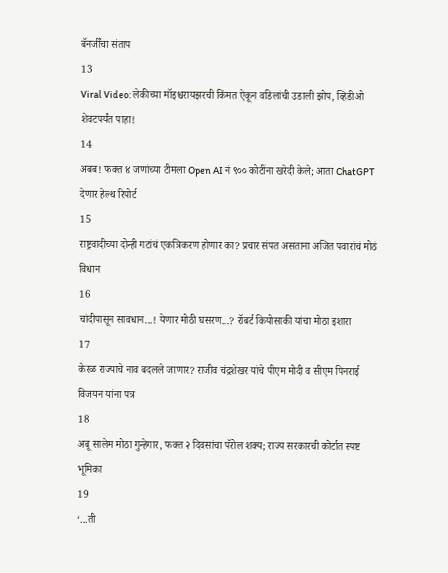बॅनर्जींचा संताप
13
Viral Video: लेकीच्या मॉइश्चरायझरची किंमत ऐकून वडिलांची उडाली झोप, व्हिडीओ शेवटपर्यंत पाहा!
14
अबब! फक्त ४ जणांच्या टीमला Open AI नं ९०० कोटींना खरेदी केले; आता ChatGPT देणार हेल्थ रिपोर्ट
15
राष्ट्रवादीच्या दोन्ही गटांचं एकत्रिकरण होणार का? प्रचार संपत असताना अजित पवारांचं मोठं विधान
16
चांदीपासून सावधान...! येणार मोठी घसरण...? रॉबर्ट कियोसाकी यांचा मोठा इशारा
17
केरळ राज्याचे नाव बदलले जाणार? राजीव चंद्रशेखर यांचे पीएम मोदी व सीएम पिनराई विजयन यांना पत्र
18
अबू सालेम मोठा गुन्हेगार, फक्त २ दिवसांचा पॅरोल शक्य; राज्य सरकारची कोर्टात स्पष्ट भूमिका
19
‘...ती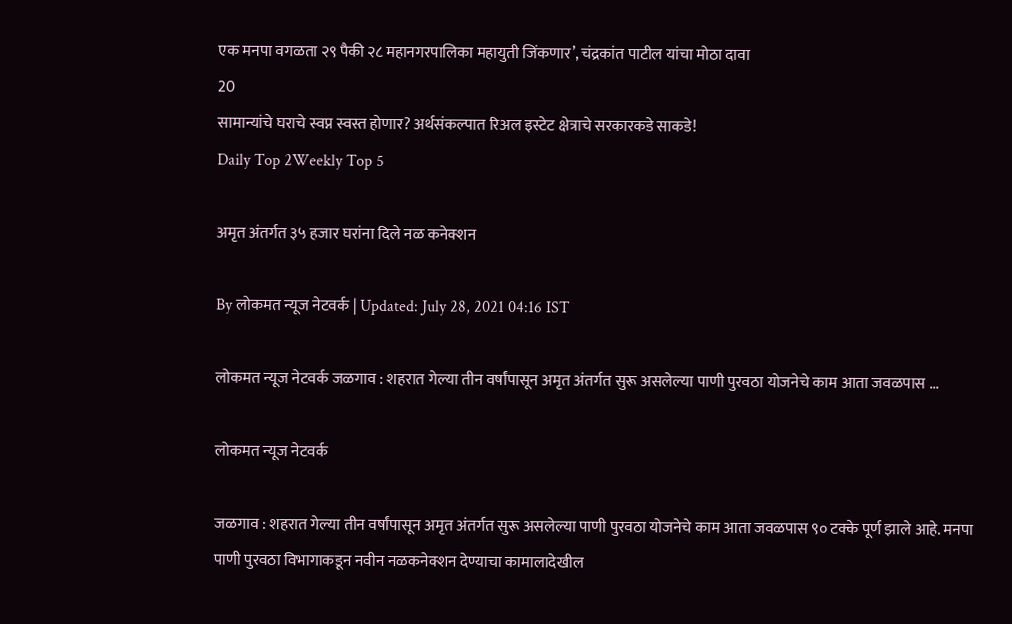एक मनपा वगळता २९ पैकी २८ महानगरपालिका महायुती जिंकणार’, चंद्रकांत पाटील यांचा मोठा दावा
20
सामान्यांचे घराचे स्वप्न स्वस्त होणार? अर्थसंकल्पात रिअल इस्टेट क्षेत्राचे सरकारकडे साकडे!
Daily Top 2Weekly Top 5

अमृत अंतर्गत ३५ हजार घरांना दिले नळ कनेक्शन

By लोकमत न्यूज नेटवर्क | Updated: July 28, 2021 04:16 IST

लोकमत न्यूज नेटवर्क जळगाव : शहरात गेल्या तीन वर्षांपासून अमृत अंतर्गत सुरू असलेल्या पाणी पुरवठा योजनेचे काम आता जवळपास ...

लोकमत न्यूज नेटवर्क

जळगाव : शहरात गेल्या तीन वर्षांपासून अमृत अंतर्गत सुरू असलेल्या पाणी पुरवठा योजनेचे काम आता जवळपास ९० टक्के पूर्ण झाले आहे. मनपा पाणी पुरवठा विभागाकडून नवीन नळकनेक्शन देण्याचा कामालादेखील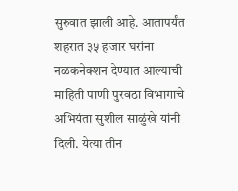सुरुवात झाली आहे. आतापर्यंत शहरात ३५ हजार घरांना नळकनेक्शन देण्यात आल्याची माहिती पाणी पुरवठा विभागाचे अभियंता सुशील साळुंखे यांनी दिली. येत्या तीन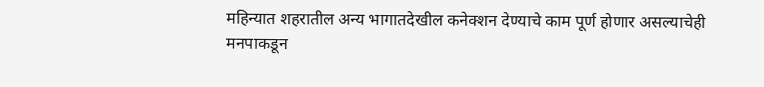महिन्यात शहरातील अन्य भागातदेखील कनेक्शन देण्याचे काम पूर्ण होणार असल्याचेही मनपाकडून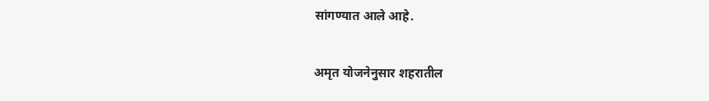सांगण्यात आले आहे.

अमृत योजनेनुसार शहरातील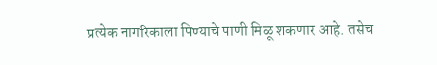प्रत्येक नागरिकाला पिण्याचे पाणी मिळू शकणार आहे. तसेच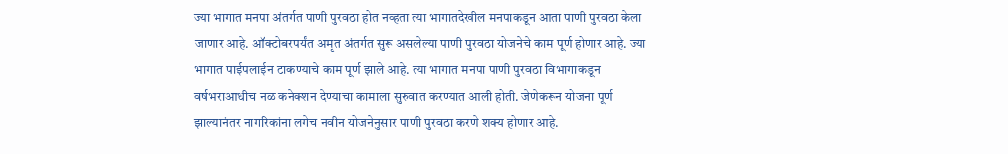ज्या भागात मनपा अंतर्गत पाणी पुरवठा होत नव्हता त्या भागातदेखील मनपाकडून आता पाणी पुरवठा केला जाणार आहे. ऑक्टोबरपर्यंत अमृत अंतर्गत सुरू असलेल्या पाणी पुरवठा योजनेचे काम पूर्ण होणार आहे. ज्या भागात पाईपलाईन टाकण्याचे काम पूर्ण झाले आहे. त्या भागात मनपा पाणी पुरवठा विभागाकडून वर्षभराआधीच नळ कनेक्शन देण्याचा कामाला सुरुवात करण्यात आली होती. जेणेकरून योजना पूर्ण झाल्यानंतर नागरिकांना लगेच नवीन योजनेनुसार पाणी पुरवठा करणे शक्य होणार आहे.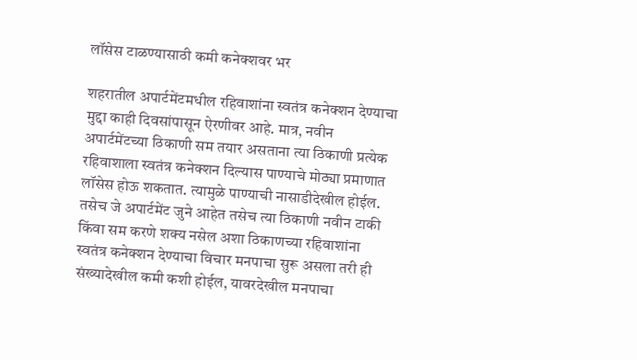लॉसेस टाळण्यासाठी कमी कनेक्शवर भर

शहरातील अपार्टमेंटमधील रहिवाशांना स्वतंत्र कनेक्शन देण्याचा मुद्दा काही दिवसांपासून ऐरणीवर आहे. मात्र, नवीन अपार्टमेंटच्या ठिकाणी सम तयार असताना त्या ठिकाणी प्रत्येक रहिवाशाला स्वतंत्र कनेक्शन दिल्यास पाण्याचे मोठ्या प्रमाणात लॉसेस होऊ शकतात. त्यामुळे पाण्याची नासाडीदेखील होईल. तसेच जे अपार्टमेंट जुने आहेत तसेच त्या ठिकाणी नवीन टाकी किंवा सम करणे शक्य नसेल अशा ठिकाणच्या रहिवाशांना स्वतंत्र कनेक्शन देण्याचा विचार मनपाचा सुरू असला तरी ही संख्यादेखील कमी कशी होईल, यावरदेखील मनपाचा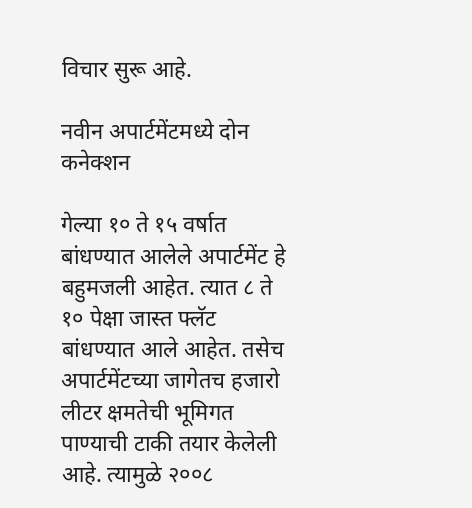विचार सुरू आहे.

नवीन अपार्टमेंटमध्ये दोन कनेक्शन

गेल्या १० ते १५ वर्षात बांधण्यात आलेले अपार्टमेंट हे बहुमजली आहेत. त्यात ८ ते १० पेक्षा जास्त फ्लॅट बांधण्यात आले आहेत. तसेच अपार्टमेंटच्या जागेतच हजारो लीटर क्षमतेची भूमिगत पाण्याची टाकी तयार केलेली आहे. त्यामुळे २००८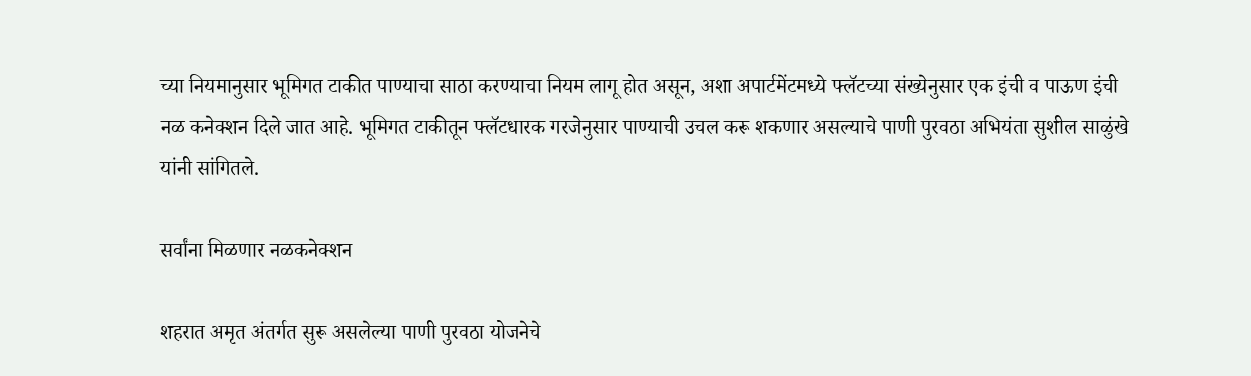च्या नियमानुसार भूमिगत टाकीत पाण्याचा साठा करण्याचा नियम लागू होत असून, अशा अपार्टमेंटमध्ये फ्लॅटच्या संख्येनुसार एक इंची व पाऊण इंची नळ कनेक्शन दिले जात आहे. भूमिगत टाकीतून फ्लॅटधारक गरजेनुसार पाण्याची उचल करू शकणार असल्याचे पाणी पुरवठा अभियंता सुशील साळुंखे यांनी सांगितले.

सर्वांना मिळणार नळकनेक्शन

शहरात अमृत अंतर्गत सुरू असलेल्या पाणी पुरवठा योजनेचे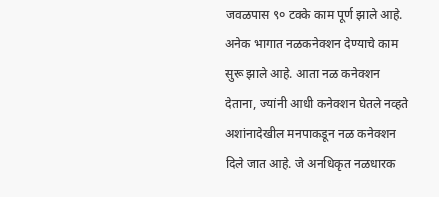जवळपास ९० टक्के काम पूर्ण झाले आहे. अनेक भागात नळकनेक्शन देण्याचे काम सुरू झाले आहे. आता नळ कनेक्शन देताना, ज्यांनी आधी कनेक्शन घेतले नव्हते अशांनादेखील मनपाकडून नळ कनेक्शन दिले जात आहे. जे अनधिकृत नळधारक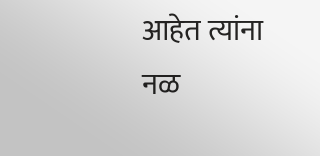आहेत त्यांना नळ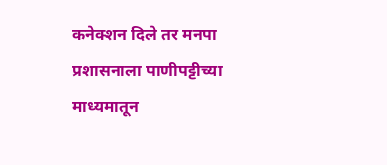कनेक्शन दिले तर मनपा प्रशासनाला पाणीपट्टीच्या माध्यमातून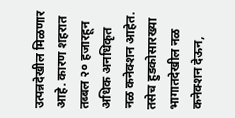उत्पन्नदेखील मिळणार आहे. कारण शहरात तब्बल २० हजारहून अधिक अनधिकृत नळ कनेक्शन आहेत. तसेच हुडकोसारख्या भागातदेखील नळ कनेक्शन देऊन,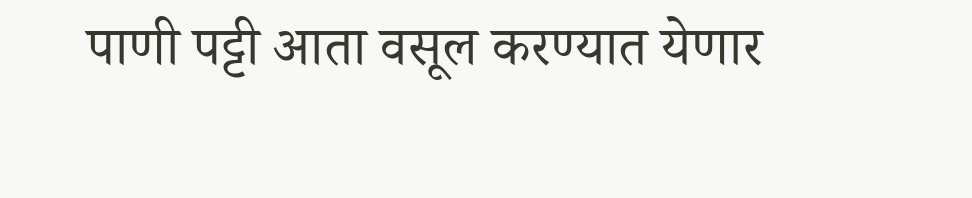पाणी पट्टी आता वसूल करण्यात येणार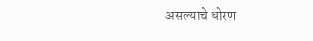असल्याचे धोरण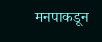मनपाकडून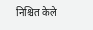निश्चित केले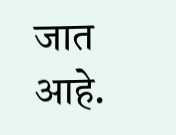जात आहे.